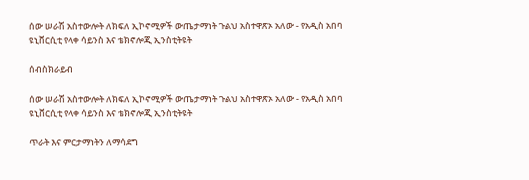ሰው ሠራሽ አስተውሎት ለክፍለ ኢኮኖሚዎች ውጤታማነት ጉልህ አስተዋጽኦ አለው - የአዲስ አበባ ዩኒቨርሲቲ የላቀ ሳይንስ እና ቴክኖሎጂ ኢንስቲትዩት

ሰብስክራይብ

ሰው ሠራሽ አስተውሎት ለክፍለ ኢኮኖሚዎች ውጤታማነት ጉልህ አስተዋጽኦ አለው - የአዲስ አበባ ዩኒቨርሲቲ የላቀ ሳይንስ እና ቴክኖሎጂ ኢንስቲትዩት

ጥራት እና ምርታማነትን ለማሳደግ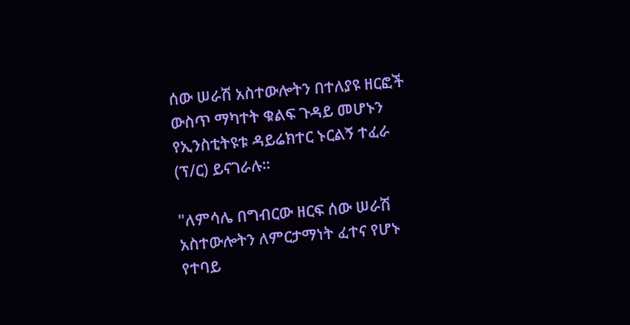ሰው ሠራሽ አስተውሎትን በተለያዩ ዘርፎች ውስጥ ማካተት ቁልፍ ጉዳይ መሆኑን የኢንስቲትዩቱ ዳይሬክተር ኑርልኝ ተፈራ (ፕ/ር) ይናገራሉ።

"ለምሳሌ በግብርው ዘርፍ ሰው ሠራሽ አስተውሎትን ለምርታማነት ፈተና የሆኑ የተባይ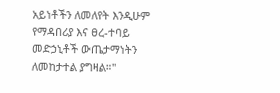አይነቶችን ለመለየት እንዲሁም የማዳበሪያ እና ፀረ-ተባይ መድኃኒቶች ውጤታማነትን ለመከታተል ያግዛል።"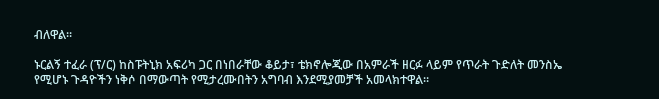ብለዋል።

ኑርልኝ ተፈራ (ፕ/ር) ከስፑትኒክ አፍሪካ ጋር በነበራቸው ቆይታ፣ ቴክኖሎጂው በአምራች ዘርፉ ላይም የጥራት ጉድለት መንስኤ የሚሆኑ ጉዳዮችን ነቅሶ በማውጣት የሚታረሙበትን አግባብ እንደሚያመቻች አመላክተዋል።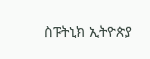ስፑትኒክ ኢትዮጵያ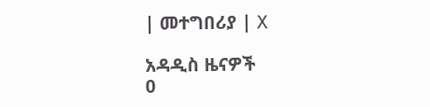| መተግበሪያ | X

አዳዲስ ዜናዎች
0